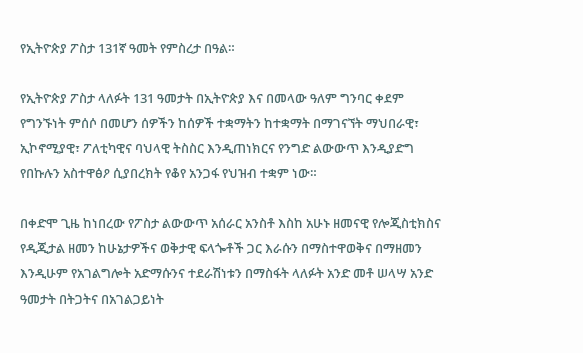የኢትዮጵያ ፖስታ 131ኛ ዓመት የምስረታ በዓል።

የኢትዮጵያ ፖስታ ላለፉት 131 ዓመታት በኢትዮጵያ እና በመላው ዓለም ግንባር ቀደም የግንኙነት ምሰሶ በመሆን ሰዎችን ከሰዎች ተቋማትን ከተቋማት በማገናኘት ማህበራዊ፣ ኢኮኖሚያዊ፣ ፖለቲካዊና ባህላዊ ትስስር እንዲጠነክርና የንግድ ልውውጥ እንዲያድግ የበኩሉን አስተዋፅዖ ሲያበረክት የቆየ አንጋፋ የህዝብ ተቋም ነው።

በቀድሞ ጊዜ ከነበረው የፖስታ ልውውጥ አሰራር አንስቶ እስከ አሁኑ ዘመናዊ የሎጂስቲክስና የዲጂታል ዘመን ከሁኔታዎችና ወቅታዊ ፍላጐቶች ጋር እራሱን በማስተዋወቅና በማዘመን እንዲሁም የአገልግሎት አድማሱንና ተደራሽነቱን በማስፋት ላለፉት አንድ መቶ ሠላሣ አንድ ዓመታት በትጋትና በአገልጋይነት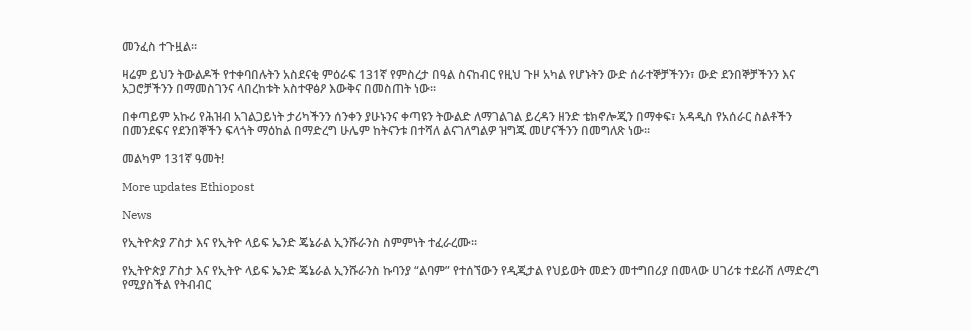መንፈስ ተጉዟል።

ዛሬም ይህን ትውልዶች የተቀባበሉትን አስደናቂ ምዕራፍ 131ኛ የምስረታ በዓል ስናከብር የዚህ ጉዞ አካል የሆኑትን ውድ ሰራተኞቻችንን፣ ውድ ደንበኞቻችንን እና አጋሮቻችንን በማመስገንና ላበረከቱት አስተዋፅዖ እውቅና በመስጠት ነው።

በቀጣይም አኩሪ የሕዝብ አገልጋይነት ታሪካችንን ሰንቀን ያሁኑንና ቀጣዩን ትውልድ ለማገልገል ይረዳን ዘንድ ቴክኖሎጂን በማቀፍ፣ አዳዲስ የአሰራር ስልቶችን በመንደፍና የደንበኞችን ፍላጎት ማዕከል በማድረግ ሁሌም ከትናንቱ በተሻለ ልናገለግልዎ ዝግጁ መሆናችንን በመግለጽ ነው።

መልካም 131ኛ ዓመት!

More updates Ethiopost

News

የኢትዮጵያ ፖስታ እና የኢትዮ ላይፍ ኤንድ ጄኔራል ኢንሹራንስ ስምምነት ተፈራረሙ።

የኢትዮጵያ ፖስታ እና የኢትዮ ላይፍ ኤንድ ጄኔራል ኢንሹራንስ ኩባንያ “ልባም” የተሰኘውን የዲጂታል የህይወት መድን መተግበሪያ በመላው ሀገሪቱ ተደራሽ ለማድረግ የሚያስችል የትብብር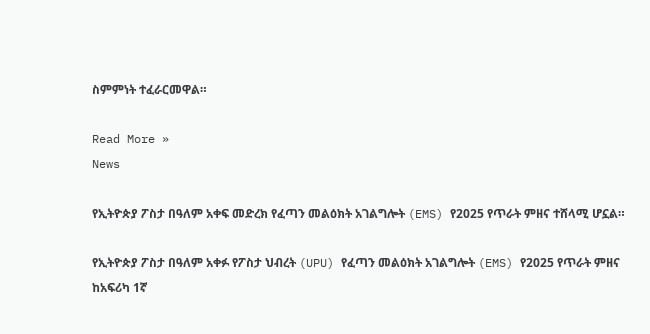ስምምነት ተፈራርመዋል።

Read More »
News

የኢትዮጵያ ፖስታ በዓለም አቀፍ መድረክ የፈጣን መልዕክት አገልግሎት (EMS) የ2025 የጥራት ምዘና ተሸላሚ ሆኗል።

የኢትዮጵያ ፖስታ በዓለም አቀፉ የፖስታ ህብረት (UPU) የፈጣን መልዕክት አገልግሎት (EMS) የ2025 የጥራት ምዘና ከአፍሪካ 1ኛ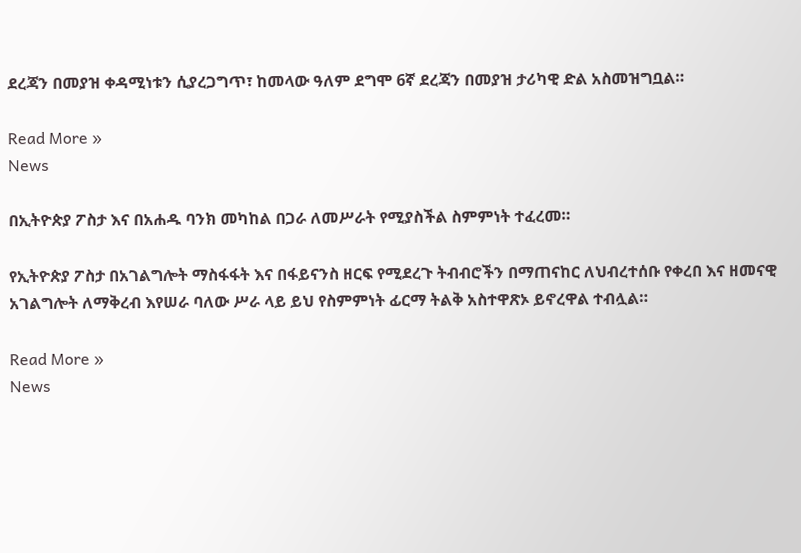ደረጃን በመያዝ ቀዳሚነቱን ሲያረጋግጥ፣ ከመላው ዓለም ደግሞ 6ኛ ደረጃን በመያዝ ታሪካዊ ድል አስመዝግቧል።

Read More »
News

በኢትዮጵያ ፖስታ እና በአሐዱ ባንክ መካከል በጋራ ለመሥራት የሚያስችል ስምምነት ተፈረመ።

የኢትዮጵያ ፖስታ በአገልግሎት ማስፋፋት እና በፋይናንስ ዘርፍ የሚደረጉ ትብብሮችን በማጠናከር ለህብረተሰቡ የቀረበ እና ዘመናዊ አገልግሎት ለማቅረብ እየሠራ ባለው ሥራ ላይ ይህ የስምምነት ፊርማ ትልቅ አስተዋጽኦ ይኖረዋል ተብሏል።

Read More »
News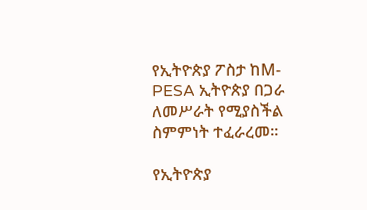የኢትዮጵያ ፖስታ ከM-PESA ኢትዮጵያ በጋራ ለመሥራት የሚያስችል ስምምነት ተፈራረመ።

የኢትዮጵያ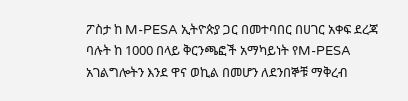ፖስታ ከ M-PESA ኢትዮጵያ ጋር በመተባበር በሀገር አቀፍ ደረጃ ባሉት ከ 1000 በላይ ቅርንጫፎች አማካይነት የM-PESA አገልግሎትን እንደ ዋና ወኪል በመሆን ለደንበኞቹ ማቅረብ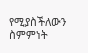የሚያስችለውን ስምምነት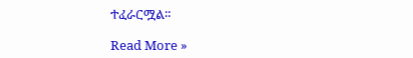ተፈራርሟል።

Read More »